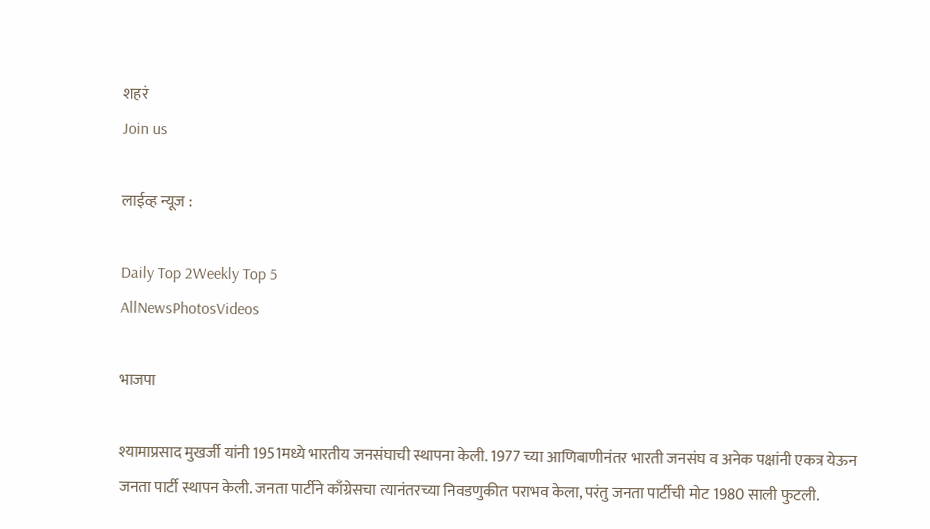शहरं
Join us

लाईव्ह न्यूज :

Daily Top 2Weekly Top 5
AllNewsPhotosVideos

भाजपा

श्यामाप्रसाद मुखर्जी यांनी 1951मध्ये भारतीय जनसंघाची स्थापना केली. 1977 च्या आणिबाणीनंतर भारती जनसंघ व अनेक पक्षांनी एकत्र येऊन जनता पार्टी स्थापन केली. जनता पार्टीने काँग्रेसचा त्यानंतरच्या निवडणुकीत पराभव केला, परंतु जनता पार्टीची मोट 1980 साली फुटली.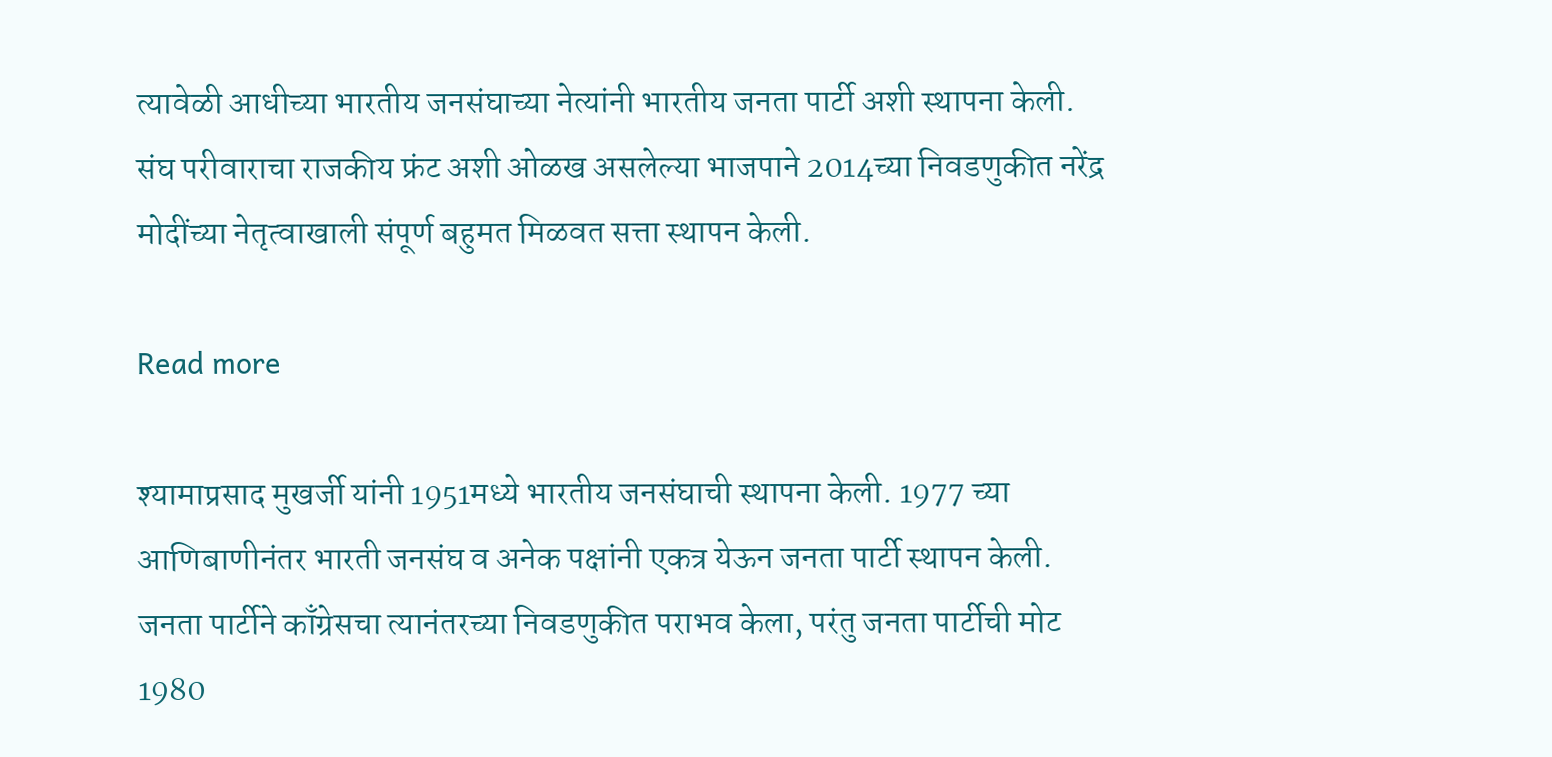त्यावेळी आधीच्या भारतीय जनसंघाच्या नेत्यांनी भारतीय जनता पार्टी अशी स्थापना केली. संघ परीवाराचा राजकीय फ्रंट अशी ओळख असलेल्या भाजपाने 2014च्या निवडणुकीत नरेंद्र मोदींच्या नेतृत्वाखाली संपूर्ण बहुमत मिळवत सत्ता स्थापन केली.

Read more

श्यामाप्रसाद मुखर्जी यांनी 1951मध्ये भारतीय जनसंघाची स्थापना केली. 1977 च्या आणिबाणीनंतर भारती जनसंघ व अनेक पक्षांनी एकत्र येऊन जनता पार्टी स्थापन केली. जनता पार्टीने काँग्रेसचा त्यानंतरच्या निवडणुकीत पराभव केला, परंतु जनता पार्टीची मोट 1980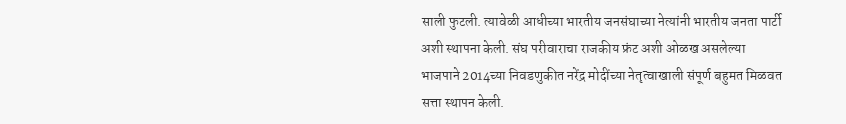साली फुटली. त्यावेळी आधीच्या भारतीय जनसंघाच्या नेत्यांनी भारतीय जनता पार्टी अशी स्थापना केली. संघ परीवाराचा राजकीय फ्रंट अशी ओळख असलेल्या भाजपाने 2014च्या निवडणुकीत नरेंद्र मोदींच्या नेतृत्वाखाली संपूर्ण बहुमत मिळवत सत्ता स्थापन केली.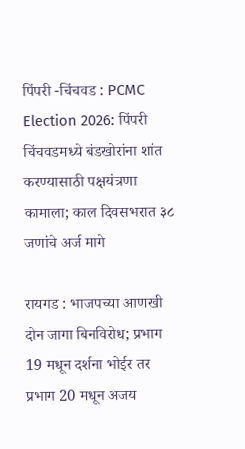पिंपरी -चिंचवड : PCMC Election 2026: पिंपरी चिंचवडमध्ये बंडखोरांना शांत करण्यासाठी पक्षयंत्रणा कामाला; काल दिवसभरात ३८ जणांचे अर्ज मागे

रायगड : भाजपच्या आणखी दोन जागा बिनविरोध; प्रभाग 19 मधून दर्शना भोईर तर प्रभाग 20 मधून अजय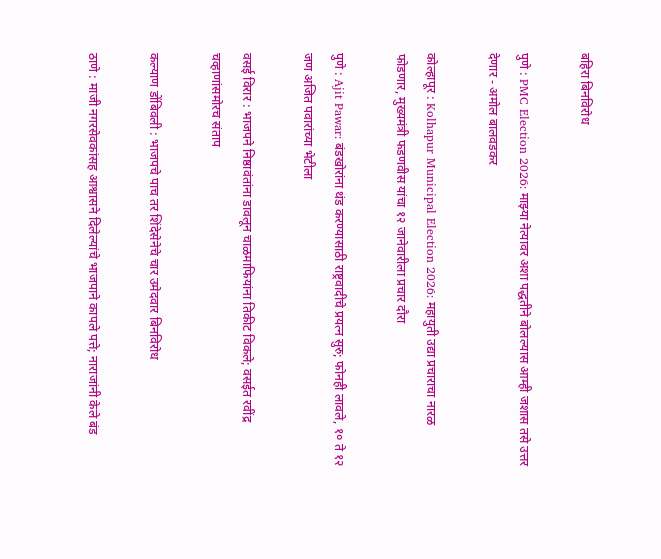बहिरा बिनविरोध

पुणे : PMC Election 2026: माझ्या नेत्यावर अशा पद्धतीने बोलल्यास आम्ही जशास तसे उत्तर देणार - अमोल बालवडकर

कोल्हापूर : Kolhapur Municipal Election 2026: महायुती उद्या प्रचाराचा नारळ फोडणार, मुख्यमंत्री फडणवीस यांचा १२ जानेवारीला प्रचार दौरा

पुणे : Ajit Pawar: बंडखोरांना थंड करण्यासाठी राष्ट्रवादीचे प्रयत्न सुरु; फोनही लावले, १० ते १२ जण अजित पवारांच्या भेटीला

वसई विरार : भाजपने निष्ठावंतांना डावलून चाळमाफियांना तिकीट विकले; वसईत रवींद्र चव्हाणांसमोरच संताप

कल्याण डोंबिवली : भाजपचे पाच तर शिंदेसेनेचे चार उमेदवार बिनविरोध

ठाणे : माजी नगरसेवकांसह आश्वासने दिलेल्यांचे भाजपाने कापले पत्ते; नाराजांनी केले बंड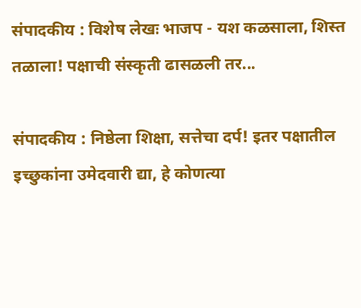संपादकीय : विशेष लेखः भाजप - यश कळसाला, शिस्त तळाला! पक्षाची संस्कृती ढासळली तर...

संपादकीय : निष्ठेला शिक्षा, सत्तेचा दर्प! इतर पक्षातील इच्छुकांना उमेदवारी द्या, हे कोणत्या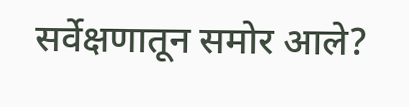सर्वेक्षणातून समोर आले?